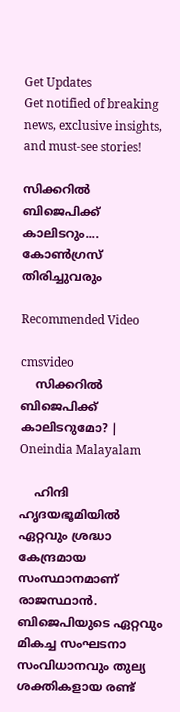Get Updates
Get notified of breaking news, exclusive insights, and must-see stories!

സിക്കറില്‍ ബിജെപിക്ക് കാലിടറും.... കോണ്‍ഗ്രസ് തിരിച്ചുവരും

Recommended Video

cmsvideo
    സിക്കറില്‍ ബിജെപിക്ക് കാലിടറുമോ? | Oneindia Malayalam

    ഹിന്ദി ഹൃദയഭൂമിയില്‍ ഏറ്റവും ശ്രദ്ധാ കേന്ദ്രമായ സംസ്ഥാനമാണ് രാജസ്ഥാന്‍. ബിജെപിയുടെ ഏറ്റവും മികച്ച സംഘടനാ സംവിധാനവും തുല്യ ശക്തികളായ രണ്ട്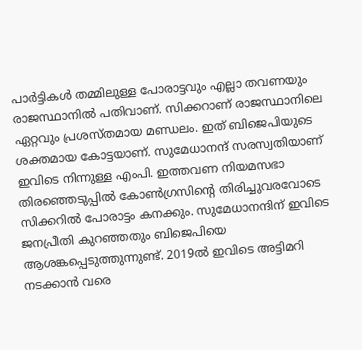പാര്‍ട്ടികള്‍ തമ്മിലുള്ള പോരാട്ടവും എല്ലാ തവണയും രാജസ്ഥാനില്‍ പതിവാണ്. സിക്കറാണ് രാജസ്ഥാനിലെ ഏറ്റവും പ്രശസ്തമായ മണ്ഡലം. ഇത് ബിജെപിയുടെ ശക്തമായ കോട്ടയാണ്. സുമേധാനന്ദ് സരസ്വതിയാണ് ഇവിടെ നിന്നുള്ള എംപി. ഇത്തവണ നിയമസഭാ തിരഞ്ഞെടുപ്പില്‍ കോണ്‍ഗ്രസിന്റെ തിരിച്ചുവരവോടെ സിക്കറില്‍ പോരാട്ടം കനക്കും. സുമേധാനന്ദിന് ഇവിടെ ജനപ്രീതി കുറഞ്ഞതും ബിജെപിയെ ആശങ്കപ്പെടുത്തുന്നുണ്ട്. 2019ല്‍ ഇവിടെ അട്ടിമറി നടക്കാന്‍ വരെ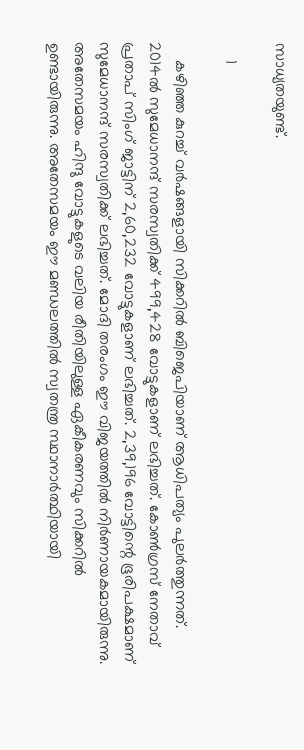സാധ്യതയുണ്ട്.

    1

    കഴിഞ്ഞ കുറച്ച് വര്‍ഷങ്ങളായി സിക്കറില്‍ ബിജെപിയാണ് ആധിപത്യം പുലര്‍ത്തുന്നത്. 2014ല്‍ സുമേധാനന്ദ് സരസ്വതിക്ക് 499,428 വോട്ടുകളാണ് ലഭിച്ചത്. കോണ്‍ഗ്രസ് നേതാവ് പ്രതാപ് സിംഗ് ജാട്ടിന് 2,60,232 വോട്ടുകളാണ് ലഭിച്ചത്. 2,39,196 വോട്ടിന്റെ ഭൂരിപക്ഷമാണ് സുമേധാനന്ദ് സരസ്വതിക്ക് ലഭിച്ചത്. മോദി തരംഗം ഈ വിജയത്തില്‍ നിര്‍ണായകമായിരുന്നു. അതേസമയം ഹിന്ദു വോട്ടുകളുടെ വലിയ രീതിയിലുള്ള ഏകീകരണവും സിക്കറില്‍ ഉണ്ടായിരുന്നു. അതേസമയം ഈ മണ്ഡലത്തില്‍ സ്വതന്ത്ര സ്ഥാനാര്‍ത്ഥിയായി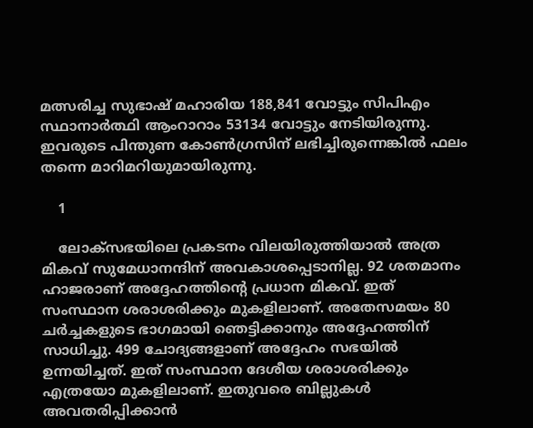മത്സരിച്ച സുഭാഷ് മഹാരിയ 188,841 വോട്ടും സിപിഎം സ്ഥാനാര്‍ത്ഥി ആംറാറാം 53134 വോട്ടും നേടിയിരുന്നു. ഇവരുടെ പിന്തുണ കോണ്‍ഗ്രസിന് ലഭിച്ചിരുന്നെങ്കില്‍ ഫലം തന്നെ മാറിമറിയുമായിരുന്നു.

    1

    ലോക്‌സഭയിലെ പ്രകടനം വിലയിരുത്തിയാല്‍ അത്ര മികവ് സുമേധാനന്ദിന് അവകാശപ്പെടാനില്ല. 92 ശതമാനം ഹാജരാണ് അദ്ദേഹത്തിന്റെ പ്രധാന മികവ്. ഇത് സംസ്ഥാന ശരാശരിക്കും മുകളിലാണ്. അതേസമയം 80 ചര്‍ച്ചകളുടെ ഭാഗമായി ഞെട്ടിക്കാനും അദ്ദേഹത്തിന് സാധിച്ചു. 499 ചോദ്യങ്ങളാണ് അദ്ദേഹം സഭയില്‍ ഉന്നയിച്ചത്. ഇത് സംസ്ഥാന ദേശീയ ശരാശരിക്കും എത്രയോ മുകളിലാണ്. ഇതുവരെ ബില്ലുകള്‍ അവതരിപ്പിക്കാന്‍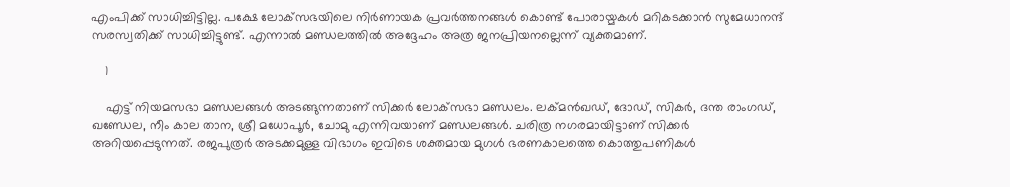എംപിക്ക് സാധിച്ചിട്ടില്ല. പക്ഷേ ലോക്‌സഭയിലെ നിര്‍ണായക പ്രവര്‍ത്തനങ്ങള്‍ കൊണ്ട് പോരായ്മകള്‍ മറികടക്കാന്‍ സുമേധാനന്ദ് സരസ്വതിക്ക് സാധിച്ചിട്ടുണ്ട്. എന്നാല്‍ മണ്ഡലത്തില്‍ അദ്ദേഹം അത്ര ജനപ്രിയനല്ലെന്ന് വ്യക്തമാണ്.

    1

    എട്ട് നിയമസഭാ മണ്ഡലങ്ങള്‍ അടങ്ങുന്നതാണ് സിക്കര്‍ ലോക്‌സഭാ മണ്ഡലം. ലക്മന്‍ഖഡ്, ദോഡ്, സികര്‍, ദന്ത രാംഗഡ്, ഖണ്ഡേല, നീം കാല താന, ശ്രീ മധോപൂര്‍, ചോമു എന്നിവയാണ് മണ്ഡലങ്ങള്‍. ചരിത്ര നഗരമായിട്ടാണ് സിക്കര്‍ അറിയപ്പെടുന്നത്. രജപുത്രര്‍ അടക്കമുള്ള വിഭാഗം ഇവിടെ ശക്തമായ മുഗള്‍ ഭരണകാലത്തെ കൊത്തുപണികള്‍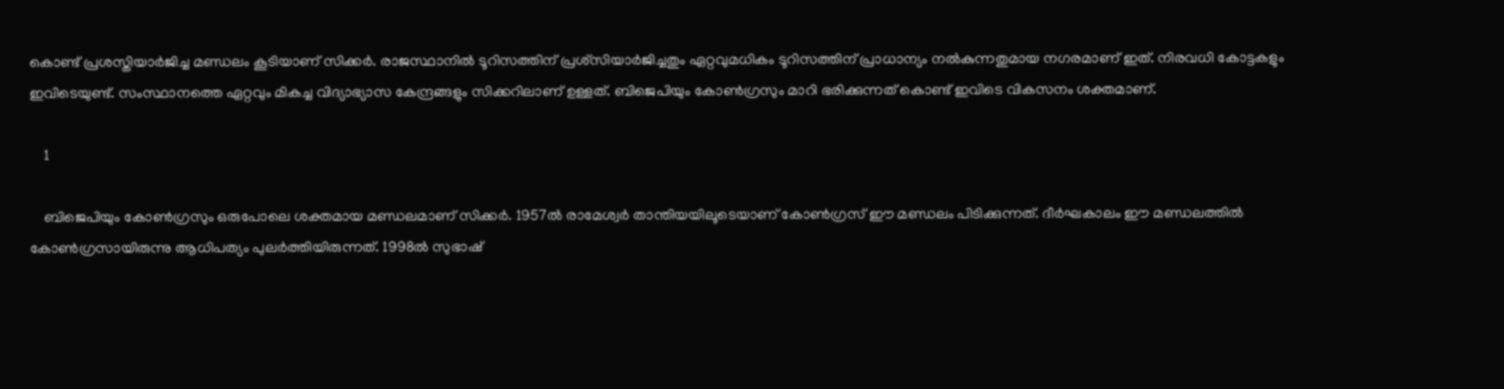കൊണ്ട് പ്രശസ്തിയാര്‍ജിച്ച മണ്ഡലം കൂടിയാണ് സിക്കര്‍. രാജസ്ഥാനില്‍ ടൂറിസത്തിന് പ്രശ്‌സിയാര്‍ജിച്ചതും ഏറ്റവുമധികം ടൂറിസത്തിന് പ്രാധാന്യം നല്‍കുന്നതുമായ നഗരമാണ് ഇത്. നിരവധി കോട്ടകളും ഇവിടെയുണ്ട്. സംസ്ഥാനത്തെ ഏറ്റവും മികച്ച വിദ്യാഭ്യാസ കേന്ദ്രങ്ങളും സിക്കറിലാണ് ഉള്ളത്. ബിജെപിയും കോണ്‍ഗ്രസും മാറി ഭരിക്കുന്നത് കൊണ്ട് ഇവിടെ വികസനം ശക്തമാണ്.

    1

    ബിജെപിയും കോണ്‍ഗ്രസും ഒരുപോലെ ശക്തമായ മണ്ഡലമാണ് സിക്കര്‍. 1957ല്‍ രാമേശ്വര്‍ താന്തിയയിലൂടെയാണ് കോണ്‍ഗ്രസ് ഈ മണ്ഡലം പിടിക്കുന്നത്. ദീര്‍ഘകാലം ഈ മണ്ഡലത്തില്‍ കോണ്‍ഗ്രസായിരുന്നു ആധിപത്യം പുലര്‍ത്തിയിരുന്നത്. 1998ല്‍ സുഭാഷ്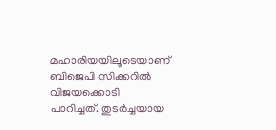മഹാരിയയിലൂടെയാണ് ബിജെപി സിക്കറില്‍ വിജയക്കൊടി പാറിച്ചത്. തുടര്‍ച്ചയായ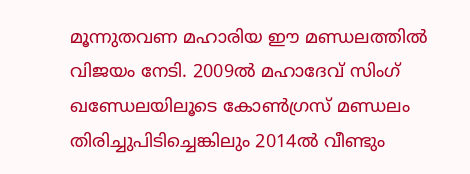മൂന്നുതവണ മഹാരിയ ഈ മണ്ഡലത്തില്‍ വിജയം നേടി. 2009ല്‍ മഹാദേവ് സിംഗ് ഖണ്ഡേലയിലൂടെ കോണ്‍ഗ്രസ് മണ്ഡലം തിരിച്ചുപിടിച്ചെങ്കിലും 2014ല്‍ വീണ്ടും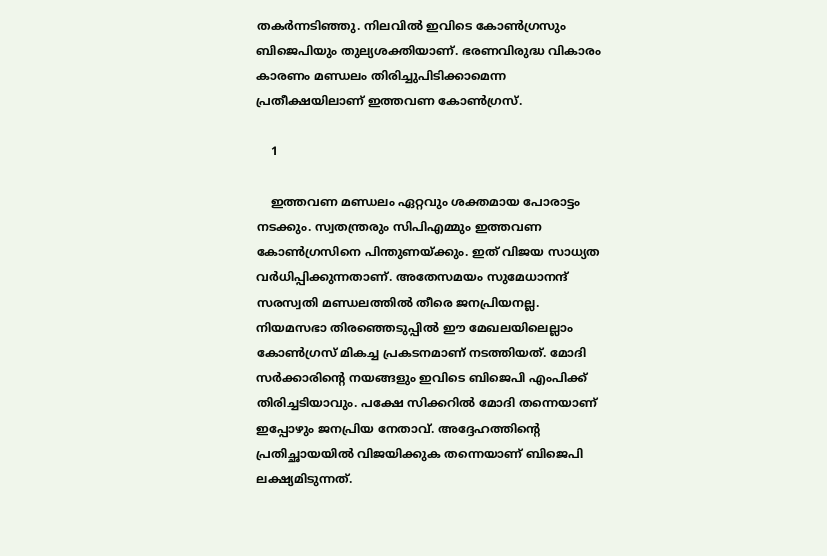തകര്‍ന്നടിഞ്ഞു. നിലവില്‍ ഇവിടെ കോണ്‍ഗ്രസും ബിജെപിയും തുല്യശക്തിയാണ്. ഭരണവിരുദ്ധ വികാരം കാരണം മണ്ഡലം തിരിച്ചുപിടിക്കാമെന്ന പ്രതീക്ഷയിലാണ് ഇത്തവണ കോണ്‍ഗ്രസ്.

    1

    ഇത്തവണ മണ്ഡലം ഏറ്റവും ശക്തമായ പോരാട്ടം നടക്കും. സ്വതന്ത്രരും സിപിഎമ്മും ഇത്തവണ കോണ്‍ഗ്രസിനെ പിന്തുണയ്ക്കും. ഇത് വിജയ സാധ്യത വര്‍ധിപ്പിക്കുന്നതാണ്. അതേസമയം സുമേധാനന്ദ് സരസ്വതി മണ്ഡലത്തില്‍ തീരെ ജനപ്രിയനല്ല. നിയമസഭാ തിരഞ്ഞെടുപ്പില്‍ ഈ മേഖലയിലെല്ലാം കോണ്‍ഗ്രസ് മികച്ച പ്രകടനമാണ് നടത്തിയത്. മോദി സര്‍ക്കാരിന്റെ നയങ്ങളും ഇവിടെ ബിജെപി എംപിക്ക് തിരിച്ചടിയാവും. പക്ഷേ സിക്കറില്‍ മോദി തന്നെയാണ് ഇപ്പോഴും ജനപ്രിയ നേതാവ്. അദ്ദേഹത്തിന്റെ പ്രതിച്ഛായയില്‍ വിജയിക്കുക തന്നെയാണ് ബിജെപി ലക്ഷ്യമിടുന്നത്.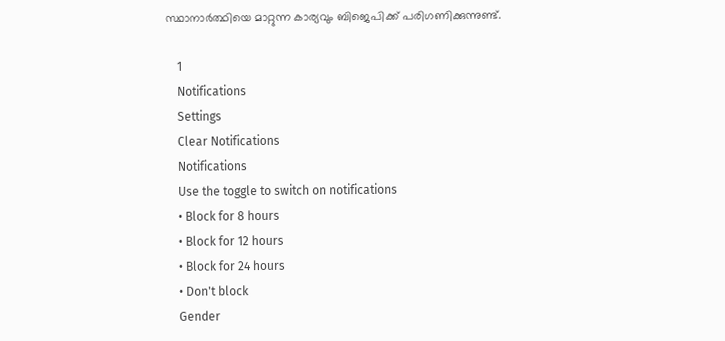സ്ഥാനാര്‍ത്ഥിയെ മാറ്റുന്ന കാര്യവും ബിജെപിക്ക് പരിഗണിക്കുന്നുണ്ട്.

    1
    Notifications
    Settings
    Clear Notifications
    Notifications
    Use the toggle to switch on notifications
    • Block for 8 hours
    • Block for 12 hours
    • Block for 24 hours
    • Don't block
    Gender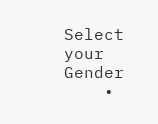Select your Gender
    •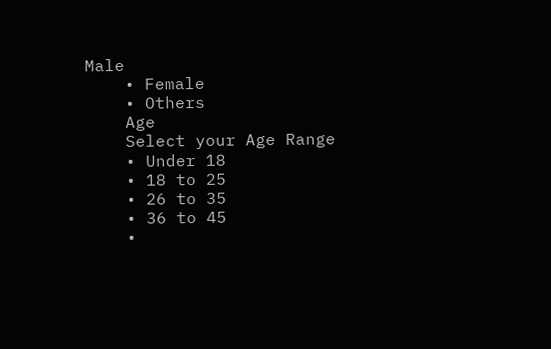Male
    • Female
    • Others
    Age
    Select your Age Range
    • Under 18
    • 18 to 25
    • 26 to 35
    • 36 to 45
    •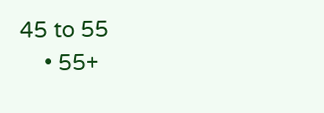45 to 55
    • 55+